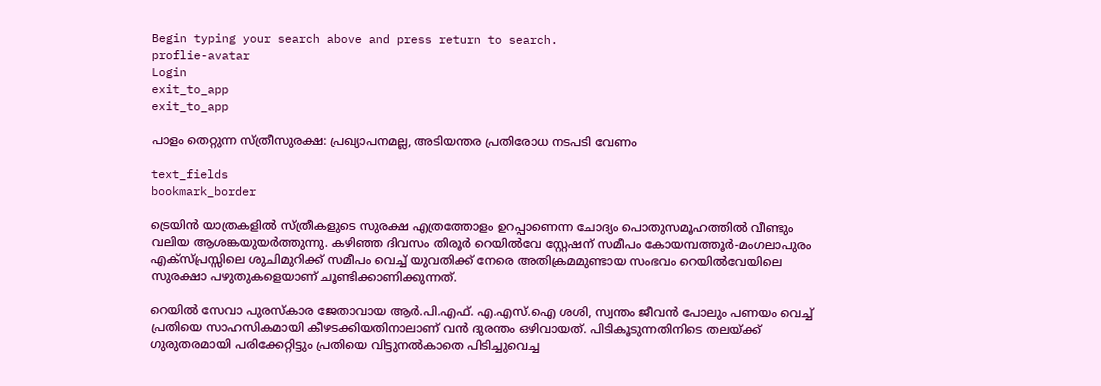Begin typing your search above and press return to search.
proflie-avatar
Login
exit_to_app
exit_to_app

പാളം തെറ്റുന്ന സ്ത്രീസുരക്ഷ: പ്രഖ്യാപനമല്ല, അടിയന്തര പ്രതിരോധ നടപടി വേണം

text_fields
bookmark_border

ട്രെയിൻ യാത്രകളിൽ സ്ത്രീകളുടെ സുരക്ഷ എത്രത്തോളം ഉറപ്പാണെന്ന ചോദ്യം പൊതുസമൂഹത്തിൽ വീണ്ടും വലിയ ആശങ്കയുയർത്തുന്നു. കഴിഞ്ഞ ദിവസം തിരൂർ റെയിൽവേ സ്റ്റേഷന് സമീപം കോയമ്പത്തൂർ-മംഗലാപുരം എക്സ്പ്രസ്സിലെ ശുചിമുറിക്ക് സമീപം വെച്ച് യുവതിക്ക് നേരെ അതിക്രമമുണ്ടായ സംഭവം റെയിൽവേയിലെ സുരക്ഷാ പഴുതുകളെയാണ് ചൂണ്ടിക്കാണിക്കുന്നത്.

റെയിൽ സേവാ പുരസ്കാര ജേതാവായ ആർ.പി.എഫ്. എ.എസ്.ഐ ശശി, സ്വന്തം ജീവൻ പോലും പണയം വെച്ച് പ്രതിയെ സാഹസികമായി കീഴടക്കിയതിനാലാണ് വൻ ദുരന്തം ഒഴിവായത്. പിടികൂടുന്നതിനിടെ തലയ്ക്ക് ഗുരുതരമായി പരിക്കേറ്റിട്ടും പ്രതിയെ വിട്ടുനൽകാതെ പിടിച്ചുവെച്ച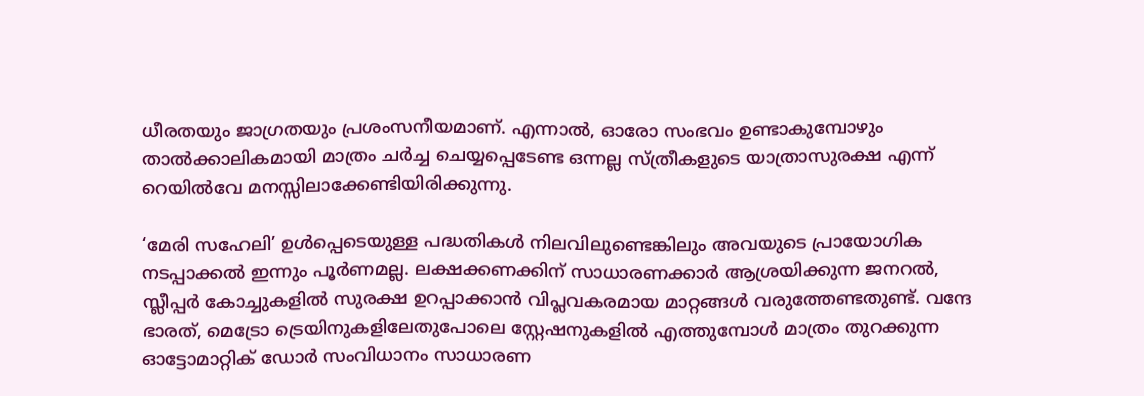ധീരതയും ജാഗ്രതയും പ്രശംസനീയമാണ്. എന്നാൽ, ഓരോ സംഭവം ഉണ്ടാകുമ്പോഴും താൽക്കാലികമായി മാത്രം ചർച്ച ചെയ്യപ്പെടേണ്ട ഒന്നല്ല സ്ത്രീകളുടെ യാത്രാസുരക്ഷ എന്ന് റെയിൽവേ മനസ്സിലാക്കേണ്ടിയിരിക്കുന്നു.

‘മേരി സഹേലി’ ഉൾപ്പെടെയുള്ള പദ്ധതികൾ നിലവിലുണ്ടെങ്കിലും അവയുടെ പ്രായോഗിക നടപ്പാക്കൽ ഇന്നും പൂർണമല്ല. ലക്ഷക്കണക്കിന് സാധാരണക്കാർ ആശ്രയിക്കുന്ന ജനറൽ, സ്ലീപ്പർ കോച്ചുകളിൽ സുരക്ഷ ഉറപ്പാക്കാൻ വിപ്ലവകരമായ മാറ്റങ്ങൾ വരുത്തേണ്ടതുണ്ട്. വന്ദേ ഭാരത്, മെട്രോ ട്രെയിനുകളിലേതുപോലെ സ്റ്റേഷനുകളിൽ എത്തുമ്പോൾ മാത്രം തുറക്കുന്ന ഓട്ടോമാറ്റിക് ഡോർ സംവിധാനം സാധാരണ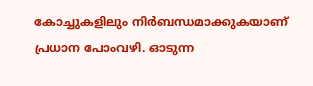കോച്ചുകളിലും നിർബന്ധമാക്കുകയാണ് പ്രധാന പോംവഴി. ഓടുന്ന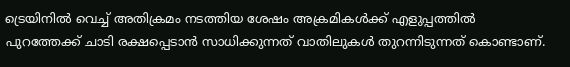ട്രെയിനിൽ വെച്ച് അതിക്രമം നടത്തിയ ശേഷം അക്രമികൾക്ക് എളുപ്പത്തിൽ പുറത്തേക്ക് ചാടി രക്ഷപ്പെടാൻ സാധിക്കുന്നത് വാതിലുകൾ തുറന്നിടുന്നത് കൊണ്ടാണ്.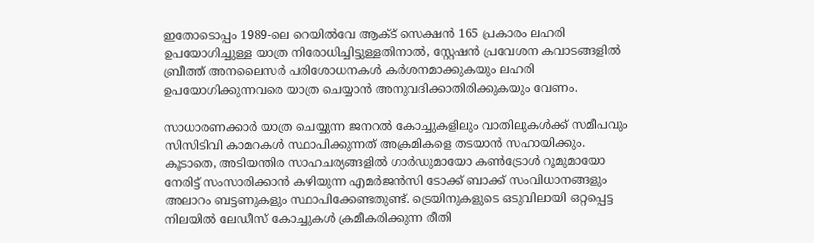ഇതോടൊപ്പം 1989-ലെ റെയിൽവേ ആക്ട് സെക്ഷൻ 165 പ്രകാരം ലഹരി ഉപയോഗിച്ചുള്ള യാത്ര നിരോധിച്ചിട്ടുള്ളതിനാൽ, സ്റ്റേഷൻ പ്രവേശന കവാടങ്ങളിൽ ബ്രീത്ത് അനലൈസർ പരിശോധനകൾ കർശനമാക്കുകയും ലഹരി ഉപയോഗിക്കുന്നവരെ യാത്ര ചെയ്യാൻ അനുവദിക്കാതിരിക്കുകയും വേണം.

സാധാരണക്കാർ യാത്ര ചെയ്യുന്ന ജനറൽ കോച്ചുകളിലും വാതിലുകൾക്ക് സമീപവും സിസിടിവി കാമറകൾ സ്ഥാപിക്കുന്നത് അക്രമികളെ തടയാൻ സഹായിക്കും. കൂടാതെ, അടിയന്തിര സാഹചര്യങ്ങളിൽ ഗാർഡുമായോ കൺട്രോൾ റൂമുമായോ നേരിട്ട് സംസാരിക്കാൻ കഴിയുന്ന എമർജൻസി ടോക്ക് ബാക്ക് സംവിധാനങ്ങളും അലാറം ബട്ടണുകളും സ്ഥാപിക്കേണ്ടതുണ്ട്. ട്രെയിനുകളുടെ ഒടുവിലായി ഒറ്റപ്പെട്ട നിലയിൽ ലേഡീസ് കോച്ചുകൾ ക്രമീകരിക്കുന്ന രീതി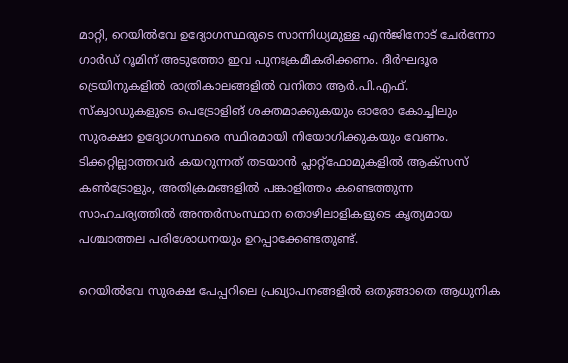മാറ്റി, റെയിൽവേ ഉദ്യോഗസ്ഥരുടെ സാന്നിധ്യമുള്ള എൻജിനോട് ചേർന്നോ ഗാർഡ് റൂമിന് അടുത്തോ ഇവ പുനഃക്രമീകരിക്കണം. ദീർഘദൂര ട്രെയിനുകളിൽ രാത്രികാലങ്ങളിൽ വനിതാ ആർ.പി.എഫ്. സ്ക്വാഡുകളുടെ പെട്രോളിങ് ശക്തമാക്കുകയും ഓരോ കോച്ചിലും സുരക്ഷാ ഉദ്യോഗസ്ഥരെ സ്ഥിരമായി നിയോഗിക്കുകയും വേണം. ടിക്കറ്റില്ലാത്തവർ കയറുന്നത് തടയാൻ പ്ലാറ്റ്‌ഫോമുകളിൽ ആക്സസ് കൺട്രോളും, അതിക്രമങ്ങളിൽ പങ്കാളിത്തം കണ്ടെത്തുന്ന സാഹചര്യത്തിൽ അന്തർസംസ്ഥാന തൊഴിലാളികളുടെ കൃത്യമായ പശ്ചാത്തല പരിശോധനയും ഉറപ്പാക്കേണ്ടതുണ്ട്.

റെയിൽവേ സുരക്ഷ പേപ്പറിലെ പ്രഖ്യാപനങ്ങളിൽ ഒതുങ്ങാതെ ആധുനിക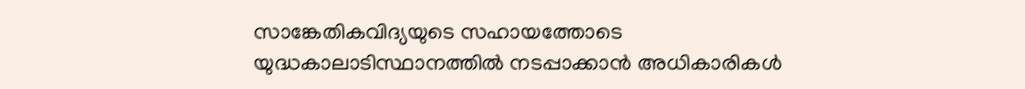സാങ്കേതികവിദ്യയുടെ സഹായത്തോടെ യുദ്ധകാലാടിസ്ഥാനത്തിൽ നടപ്പാക്കാൻ അധികാരികൾ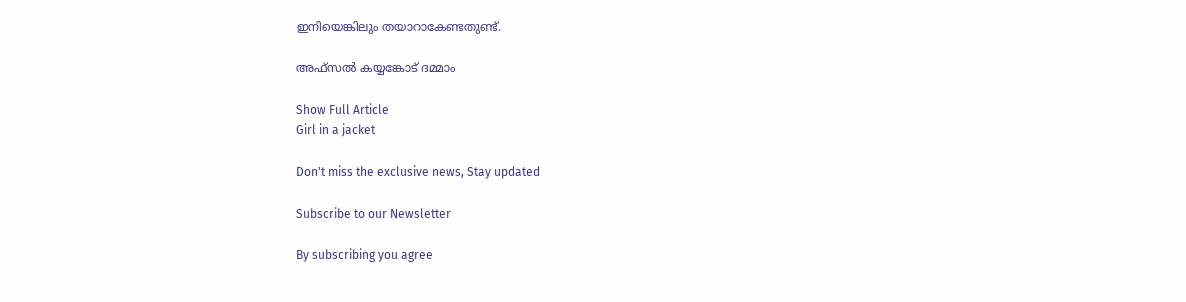ഇനിയെങ്കിലും തയാറാകേണ്ടതുണ്ട്.

അഫ്‌സൽ കയ്യങ്കോട് ദമ്മാം

Show Full Article
Girl in a jacket

Don't miss the exclusive news, Stay updated

Subscribe to our Newsletter

By subscribing you agree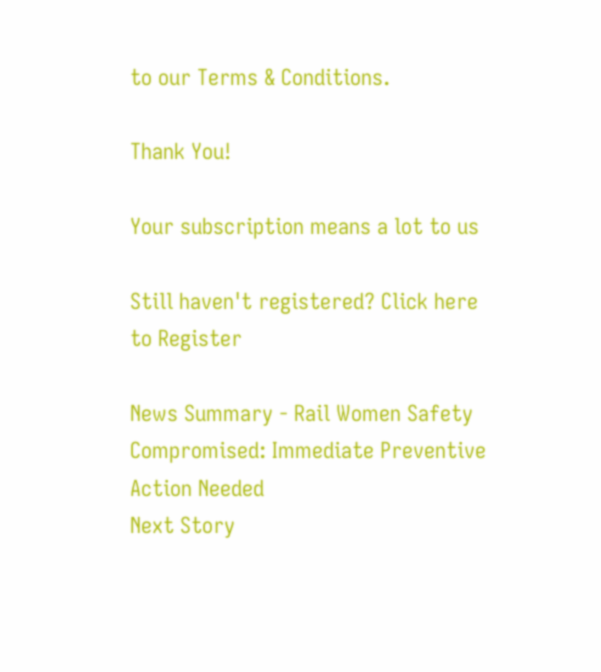to our Terms & Conditions.

Thank You!

Your subscription means a lot to us

Still haven't registered? Click here to Register

News Summary - Rail Women Safety Compromised: Immediate Preventive Action Needed
Next Story